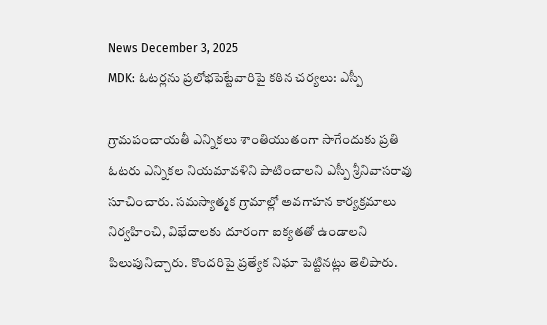News December 3, 2025
MDK: ఓటర్లను ప్రలోభపెట్టేవారిపై కఠిన చర్యలు: ఎస్పీ

గ్రామపంచాయతీ ఎన్నికలు శాంతియుతంగా సాగేందుకు ప్రతి ఓటరు ఎన్నికల నియమావళిని పాటించాలని ఎస్పీ శ్రీనివాసరావు సూచించారు. సమస్యాత్మక గ్రామాల్లో అవగాహన కార్యక్రమాలు నిర్వహించి, విభేదాలకు దూరంగా ఐక్యతతో ఉండాలని పిలుపునిచ్చారు. కొందరిపై ప్రత్యేక నిఘా పెట్టినట్లు తెలిపారు.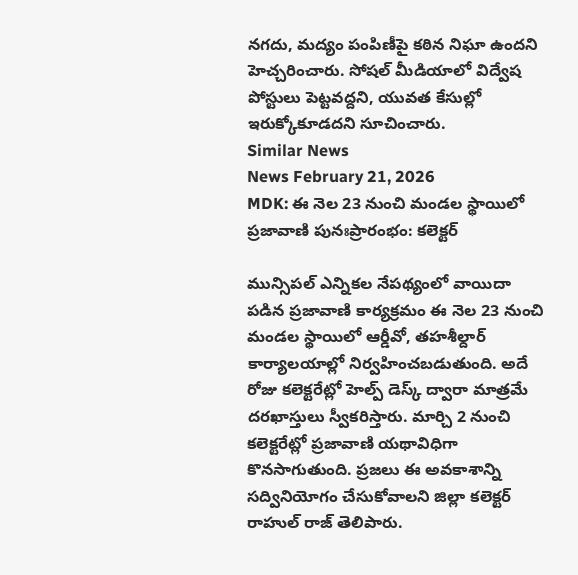నగదు, మద్యం పంపిణీపై కఠిన నిఘా ఉందని హెచ్చరించారు. సోషల్ మీడియాలో విద్వేష పోస్టులు పెట్టవద్దని, యువత కేసుల్లో ఇరుక్కోకూడదని సూచించారు.
Similar News
News February 21, 2026
MDK: ఈ నెల 23 నుంచి మండల స్థాయిలో ప్రజావాణి పునఃప్రారంభం: కలెక్టర్

మున్సిపల్ ఎన్నికల నేపథ్యంలో వాయిదా పడిన ప్రజావాణి కార్యక్రమం ఈ నెల 23 నుంచి మండల స్థాయిలో ఆర్డీవో, తహశీల్దార్ కార్యాలయాల్లో నిర్వహించబడుతుంది. అదే రోజు కలెక్టరేట్లో హెల్ప్ డెస్క్ ద్వారా మాత్రమే దరఖాస్తులు స్వీకరిస్తారు. మార్చి 2 నుంచి కలెక్టరేట్లో ప్రజావాణి యథావిధిగా కొనసాగుతుంది. ప్రజలు ఈ అవకాశాన్ని సద్వినియోగం చేసుకోవాలని జిల్లా కలెక్టర్ రాహుల్ రాజ్ తెలిపారు.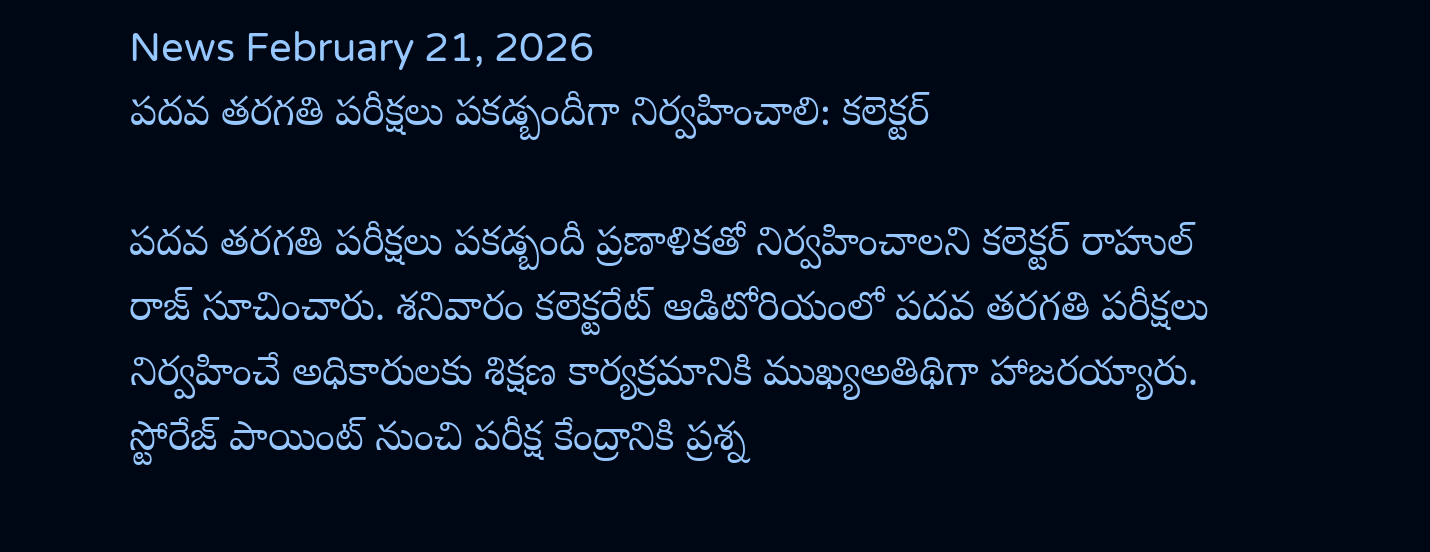News February 21, 2026
పదవ తరగతి పరీక్షలు పకడ్బందీగా నిర్వహించాలి: కలెక్టర్

పదవ తరగతి పరీక్షలు పకడ్బందీ ప్రణాళికతో నిర్వహించాలని కలెక్టర్ రాహుల్ రాజ్ సూచించారు. శనివారం కలెక్టరేట్ ఆడిటోరియంలో పదవ తరగతి పరీక్షలు నిర్వహించే అధికారులకు శిక్షణ కార్యక్రమానికి ముఖ్యఅతిథిగా హాజరయ్యారు. స్టోరేజ్ పాయింట్ నుంచి పరీక్ష కేంద్రానికి ప్రశ్న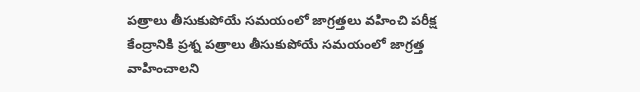పత్రాలు తీసుకుపోయే సమయంలో జాగ్రత్తలు వహించి పరీక్ష కేంద్రానికి ప్రశ్న పత్రాలు తీసుకుపోయే సమయంలో జాగ్రత్త వాహించాలని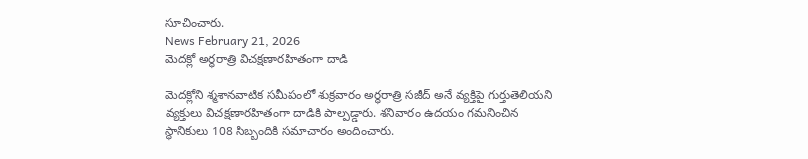సూచించారు.
News February 21, 2026
మెదక్లో అర్ధరాత్రి విచక్షణారహితంగా దాడి

మెదక్లోని శ్మశానవాటిక సమీపంలో శుక్రవారం అర్ధరాత్రి సజీద్ అనే వ్యక్తిపై గుర్తుతెలియని వ్యక్తులు విచక్షణారహితంగా దాడికి పాల్పడ్డారు. శనివారం ఉదయం గమనించిన స్థానికులు 108 సిబ్బందికి సమాచారం అందించారు.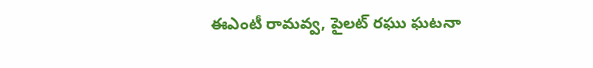ఈఎంటీ రామవ్వ, పైలట్ రఘు ఘటనా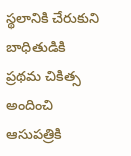స్థలానికి చేరుకుని బాధితుడికి ప్రథమ చికిత్స అందించి ఆసుపత్రికి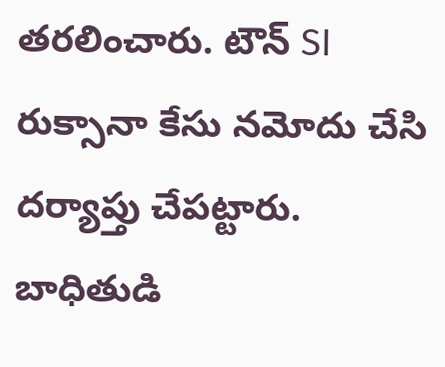తరలించారు. టౌన్ SI రుక్సానా కేసు నమోదు చేసి దర్యాప్తు చేపట్టారు. బాధితుడి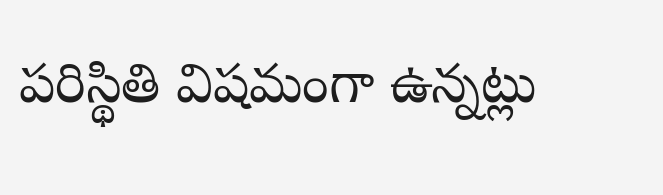పరిస్థితి విషమంగా ఉన్నట్లు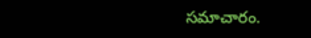సమాచారం.